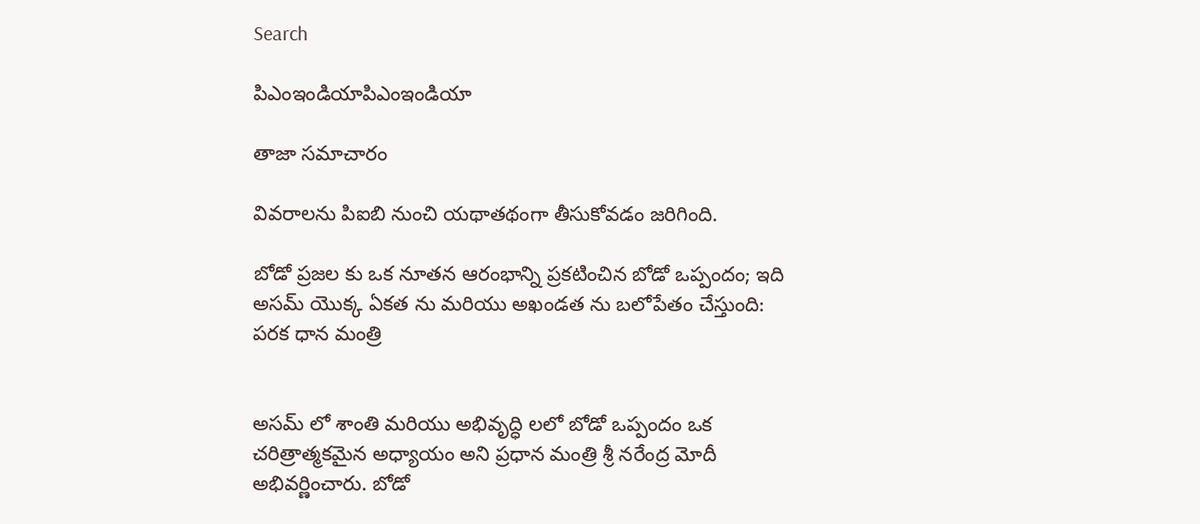Search

పిఎంఇండియాపిఎంఇండియా

తాజా స‌మాచారం

వివరాలను పిఐబి నుంచి యథాతథంగా తీసుకోవడం జరిగింది.

బోడో ప్ర‌జ‌ల‌ కు ఒక నూత‌న ఆరంభాన్ని ప్రకటించిన బోడో ఒప్పందం; ఇది అస‌మ్ యొక్క ఏక‌త ను మరియు అఖండ‌త ను బ‌లోపేతం చేస్తుంది: ప‌రక ధాన మంత్రి


అస‌మ్ లో శాంతి మ‌రియు అభివృద్ధి లలో బోడో ఒప్పందం ఒక చ‌రిత్రాత్మ‌క‌మైన అధ్యాయం అని ప్ర‌ధాన మంత్రి శ్రీ న‌రేంద్ర మోదీ అభివ‌ర్ణించారు. బోడో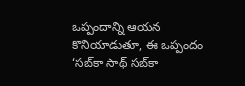ఒప్పందాన్ని ఆయ‌న కొనియాడుతూ, ఈ ఒప్పందం ‘స‌బ్‌కా సాథ్ స‌బ్‌కా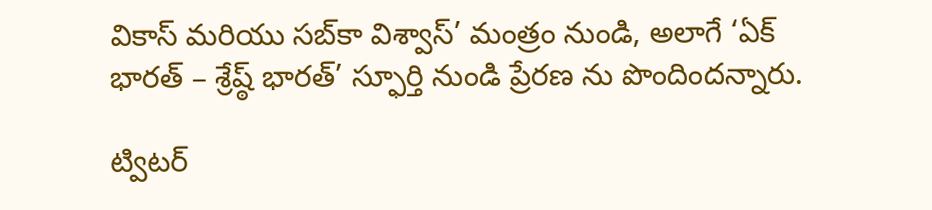వికాస్ మ‌రియు స‌బ్‌కా విశ్వాస్’ మంత్రం నుండి, అలాగే ‘ఏక్ భార‌త్ – శ్రేష్ఠ్ భార‌త్’ స్ఫూర్తి నుండి ప్రేర‌ణ ను పొందింద‌న్నారు.

ట్విట‌ర్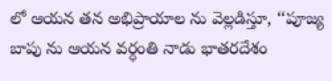లో ఆయ‌న త‌న అభిప్రాయాల ను వెల్ల‌డిస్తూ, ‘‘పూజ్య బాపు ను ఆయ‌న వర్ధంతి నాడు భాత‌ర‌దేశం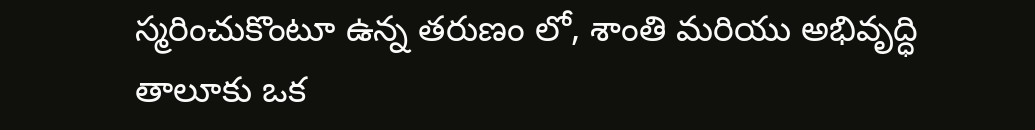స్మ‌రించుకొంటూ ఉన్న త‌రుణం లో, శాంతి మరియు అభివృద్ధి తాలూకు ఒక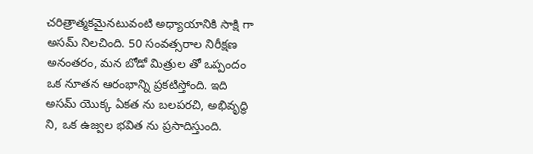చ‌రిత్రాత్మ‌క‌మైన‌టువంటి అధ్యాయానికి సాక్షి గా అస‌మ్ నిల‌చింది. 50 సంవ‌త్స‌రాల నిరీక్ష‌ణ అనంత‌రం, మ‌న బోడో మిత్రుల తో ఒప్పందం ఒక నూత‌న ఆరంభాన్ని ప్రకటిస్తోంది. ఇది అస‌మ్ యొక్క ఏక‌త ను బ‌ల‌ప‌ర‌చి, అభివృద్ధి ని, ఒక ఉజ్వ‌ల భ‌విత‌ ను ప్ర‌సాదిస్తుంది.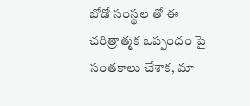బోడో సంస్థ‌ల తో ఈ చ‌రిత్రాత్మ‌క ఒప్పందం పై సంత‌కాలు చేశాక, మా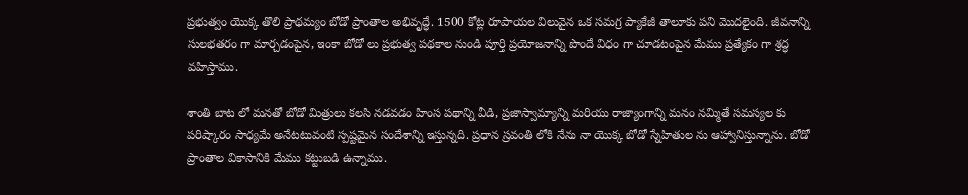ప్ర‌భుత్వం యొక్క తొలి ప్రాథ‌మ్యం బోడో ప్రాంతాల అభివృద్ధే. 1500 కోట్ల రూపాయ‌ల విలువైన ఒక స‌మ‌గ్ర ప్యాకేజీ తాలూకు పని మొద‌లైంది. జీవ‌నాన్ని సుల‌భ‌త‌రం గా మార్చ‌డంపైన, ఇంకా బోడో లు ప్ర‌భుత్వ ప‌థ‌కాల నుండి పూర్తి ప్ర‌యోజ‌నాన్ని పొందే విధం గా చూడ‌టంపైన మేము ప్ర‌త్యేకం గా శ్రద్ధ వహిస్తాము.

శాంతి బాట లో మన‌తో బోడో మిత్రులు కలసి నడవడం హింస పథాన్ని వీడి, ప్రజాస్వామ్యాన్ని మరియు రాజ్యాంగాన్ని మనం నమ్మితే స‌మ‌స్య‌ల కు ప‌రిష్కారం సాధ్యమే అనేటటువంటి స్పష్టమైన సందేశాన్ని ఇస్తున్నది. ప్ర‌ధాన స్ర‌వంతి లోకి నేను నా యొక్క బోడో స్నేహితుల ను ఆహ్వానిస్తున్నాను. బోడో ప్రాంతాల వికాసానికి మేము కట్టుబడి ఉన్నాము.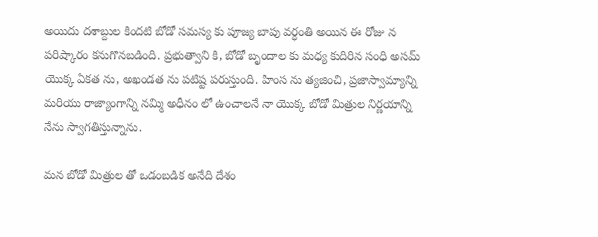అయిదు ద‌శాబ్దుల కింద‌టి బోడో స‌మ‌స్య కు పూజ్య బాపు వ‌ర్ధంతి అయిన ఈ రోజు న పరిష్కారం కనుగొనబడింది. ప్ర‌భుత్వాని కి, బోడో బృందాల కు మ‌ధ్య కుదిరిన సంధి అస‌మ్ యొక్క ఏక‌త ను, అఖండ‌త ను ప‌టిష్ట ప‌రుస్తుంది. హింస ను త్య‌జించి, ప్ర‌జాస్వామ్యాన్ని మరియు రాజ్యాంగాన్ని నమ్మి అధీనం లో ఉంచాలనే నా యొక్క బోడో మిత్రుల నిర్ణ‌యాన్ని నేను స్వాగ‌తిస్తున్నాను.

మ‌న బోడో మిత్రుల‌ తో ఒడంబ‌డిక అనేది దేశం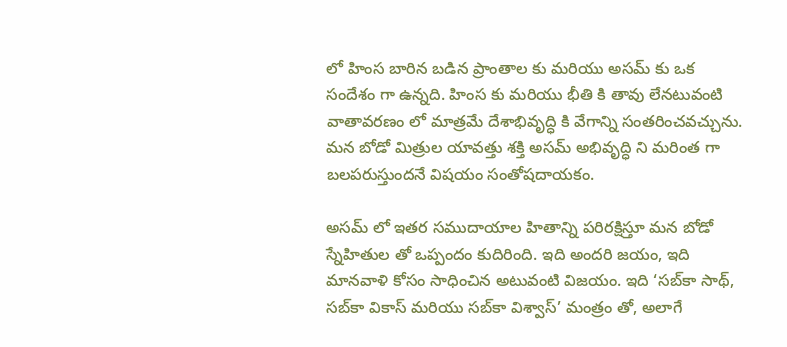లో హింస బారిన బ‌డిన ప్రాంతాల కు మ‌రియు అస‌మ్ కు ఒక సందేశం గా ఉన్నది. హింస కు మ‌రియు భీతి కి తావు లేన‌టువంటి వాతావ‌ర‌ణం లో మాత్ర‌మే దేశాభివృద్ధి కి వేగాన్ని సంత‌రించ‌వ‌చ్చును. మ‌న బోడో మిత్రుల యావ‌త్తు శ‌క్తి అస‌మ్ అభివృద్ధి ని మ‌రింత గా బ‌ల‌ప‌రుస్తుంద‌నే విష‌యం సంతోషదాయకం.

అస‌మ్ లో ఇత‌ర స‌ముదాయాల హితాన్ని ప‌రిర‌క్షిస్తూ మ‌న బోడో స్నేహితుల తో ఒప్పందం కుదిరింది. ఇది అంద‌రి జ‌యం, ఇది మాన‌వాళి కోసం సాధించిన‌ అటువంటి విజ‌యం. ఇది ‘స‌బ్‌కా సాథ్‌, స‌బ్‌కా వికాస్ మ‌రియు స‌బ్‌కా విశ్వాస్’ మంత్రం తో, అలాగే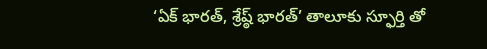‘ఏక్ భార‌త్‌, శ్రేష్ఠ్ భార‌త్’ తాలూకు స్ఫూర్తి తో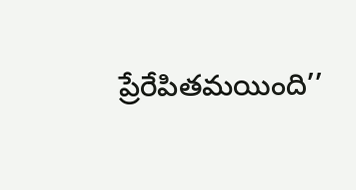ప్రేరేపిత‌మ‌యింది’’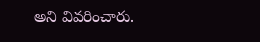అని వివ‌రించారు.